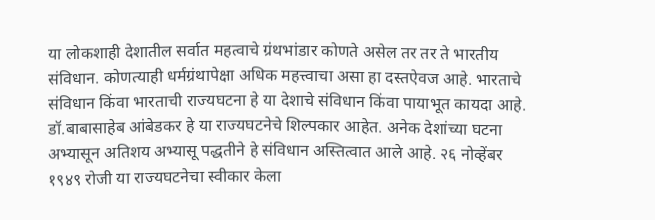या लोकशाही देशातील सर्वात महत्वाचे ग्रंथभांडार कोणते असेल तर तर ते भारतीय संविधान. कोणत्याही धर्मग्रंथापेक्षा अधिक महत्त्वाचा असा हा दस्तऐवज आहे. भारताचे संविधान किंवा भारताची राज्यघटना हे या देशाचे संविधान किंवा पायाभूत कायदा आहे. डॉ.बाबासाहेब आंबेडकर हे या राज्यघटनेचे शिल्पकार आहेत. अनेक देशांच्या घटना अभ्यासून अतिशय अभ्यासू पद्धतीने हे संविधान अस्तित्वात आले आहे. २६ नोव्हेंबर १९४९ रोजी या राज्यघटनेचा स्वीकार केला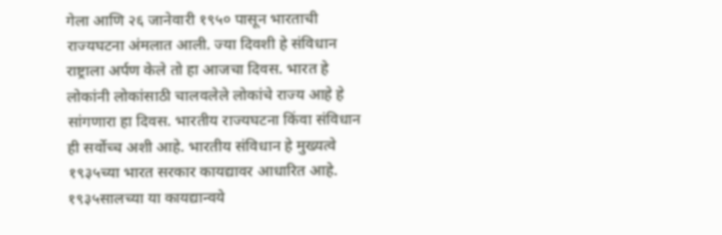गेला आणि २६ जानेवारी १९५० पासून भारताची राज्यघटना अंमलात आली. ज्या दिवशी हे संविधान राष्ट्राला अर्पण केले तो हा आजचा दिवस. भारत हे लोकांनी लोकांसाठी चालवलेले लोकांचे राज्य आहे हे सांगणारा हा दिवस. भारतीय राज्यघटना किंवा संविधान ही सर्वोच्च अशी आहे. भारतीय संविधान हे मुख्यत्वे १९३५च्या भारत सरकार कायद्यावर आधारित आहे. १९३५सालच्या या कायद्यान्वये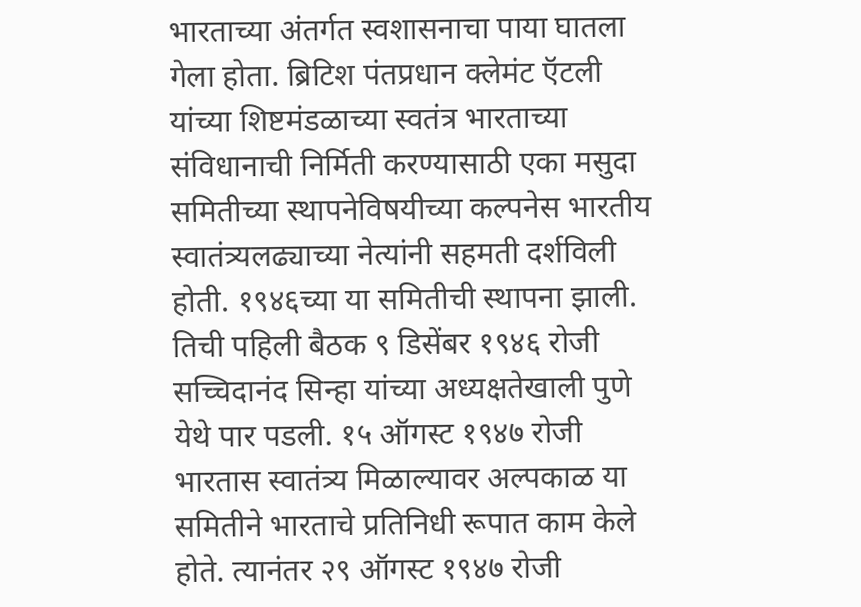भारताच्या अंतर्गत स्वशासनाचा पाया घातला गेला होता. ब्रिटिश पंतप्रधान क्लेमंट ऍटली यांच्या शिष्टमंडळाच्या स्वतंत्र भारताच्या संविधानाची निर्मिती करण्यासाठी एका मसुदा समितीच्या स्थापनेविषयीच्या कल्पनेस भारतीय स्वातंत्र्यलढ्याच्या नेत्यांनी सहमती दर्शविली होती. १९४६च्या या समितीची स्थापना झाली. तिची पहिली बैठक ९ डिसेंबर १९४६ रोजी सच्चिदानंद सिन्हा यांच्या अध्यक्षतेखाली पुणे येथे पार पडली. १५ ऑगस्ट १९४७ रोजी भारतास स्वातंत्र्य मिळाल्यावर अल्पकाळ या समितीने भारताचे प्रतिनिधी रूपात काम केले होते. त्यानंतर २९ ऑगस्ट १९४७ रोजी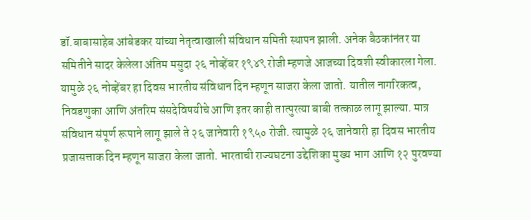डॉ.बाबासाहेब आंबेडकर यांच्या नेतृत्वाखाली संविधान समिती स्थापन झाली. अनेक बैठकांनंतर या समितीने सादर केलेला अंतिम मसुदा २६ नोव्हेंबर १९४९ रोजी म्हणजे आजच्या दिवशी स्वीकारला गेला. यामुळे २६ नोव्हेंबर हा दिवस भारतीय संविधान दिन म्हणून साजरा केला जातो. यातील नागरिकत्व, निवडणुका आणि अंतरिम संसदेविषयीचे आणि इतर काही तात्पुरत्या बाबी तत्काळ लागू झाल्या. मात्र संविधान संपूर्ण रूपाने लागू झाले ते २६ जानेवारी १९५० रोजी. त्यामुळे २६ जानेवारी हा दिवस भारतीय प्रजासत्ताक दिन म्हणून साजरा केला जातो. भारताची राज्यघटना उद्देशिका मुख्य भाग आणि १२ पुरवण्या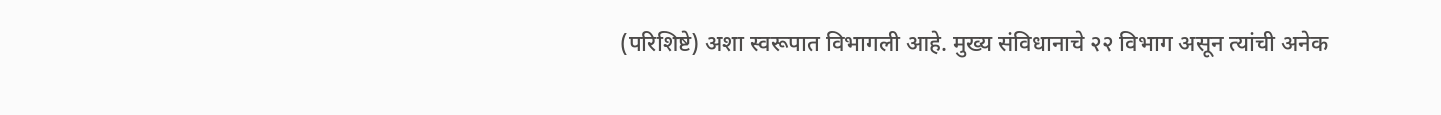(परिशिष्टे) अशा स्वरूपात विभागली आहे. मुख्य संविधानाचे २२ विभाग असून त्यांची अनेक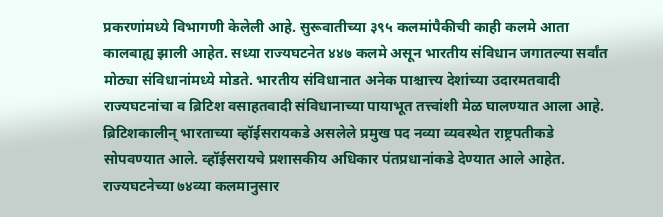प्रकरणांमध्ये विभागणी केलेली आहे. सुरूवातीच्या ३९५ कलमांपैकीची काही कलमे आता कालबाह्य झाली आहेत. सध्या राज्यघटनेत ४४७ कलमे असून भारतीय संविधान जगातल्या सर्वांत मोठ्या संविधानांमध्ये मोडते. भारतीय संविधानात अनेक पाश्चात्त्य देशांच्या उदारमतवादी राज्यघटनांचा व ब्रिटिश वसाहतवादी संविधानाच्या पायाभूत तत्त्वांशी मेळ घालण्यात आला आहे. ब्रिटिशकालीन् भारताच्या व्हॉईसरायकडे असलेले प्रमुख पद नव्या व्यवस्थेत राष्ट्रपतीकडे सोपवण्यात आले. व्हॉईसरायचे प्रशासकीय अधिकार पंतप्रधानांकडे देण्यात आले आहेत. राज्यघटनेच्या ७४व्या कलमानुसार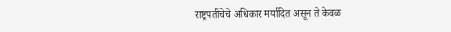राष्ट्रपतींचेचे अधिकार मर्यादित असून ते केवळ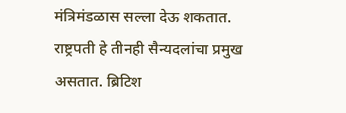मंत्रिमंडळास सल्ला देऊ शकतात. राष्ट्रपती हे तीनही सैन्यदलांचा प्रमुख असतात. ब्रिटिश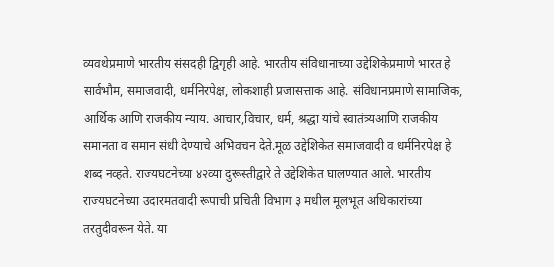व्यवथेप्रमाणे भारतीय संसदही द्विगृही आहे. भारतीय संविधानाच्या उद्देशिकेप्रमाणे भारत हे सार्वभौम, समाजवादी, धर्मनिरपेक्ष, लोकशाही प्रजासत्ताक आहे. संविधानप्रमाणे सामाजिक, आर्थिक आणि राजकीय न्याय. आचार,विचार, धर्म, श्रद्धा यांचे स्वातंत्र्यआणि राजकीय समानता व समान संधी देण्याचे अभिवचन देते.मूळ उद्देशिकेत समाजवादी व धर्मनिरपेक्ष हे शब्द नव्हते. राज्यघटनेच्या ४२व्या दुरूस्तीद्वारे ते उद्देशिकेत घालण्यात आले. भारतीय राज्यघटनेच्या उदारमतवादी रूपाची प्रचिती विभाग ३ मधील मूलभूत अधिकारांच्या तरतुदीवरून येते. या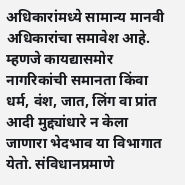अधिकारांमध्ये सामान्य मानवी अधिकारांचा समावेश आहे. म्हणजे कायद्यासमोर नागरिकांची समानता किंवा धर्म, वंश, जात, लिंग वा प्रांत आदी मुद्द्यांधारे न केला जाणारा भेदभाव या विभागात येतो. संविधानप्रमाणे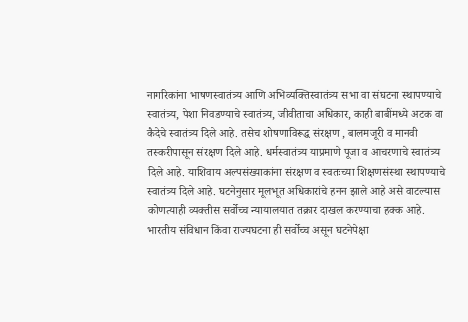नागरिकांना भाषणस्वातंत्र्य आणि अभिव्यक्तिस्वातंत्र्य सभा वा संघटना स्थापण्याचे स्वातंत्र्य, पेशा निवडण्याचे स्वातंत्र्य, जीवीताचा अधिकार, काही बाबींमध्ये अटक वा कैदेचे स्वातंत्र्य दिले आहे. तसेच शोषणाविरूद्ध संरक्षण , बालमजूरी व मानवी तस्करीपासून संरक्षण दिले आहे. धर्मस्वातंत्र्य याप्रमाणे पूजा व आचरणाचे स्वातंत्र्य दिले आहे. याशिवाय अल्पसंख्याकांना संरक्षण व स्वतःच्या शिक्षणसंस्था स्थापण्याचे स्वातंत्र्य दिले आहे. घटनेनुसार मूलभूत अधिकारांचे हनन झाले आहे असे वाटल्यास कोणत्याही व्यक्तीस सर्वोच्च न्यायालयात तक्रार दाखल करण्याचा हक्क आहे. भारतीय संविधान किंवा राज्यघटना ही सर्वोच्च असून घटनेपेक्षा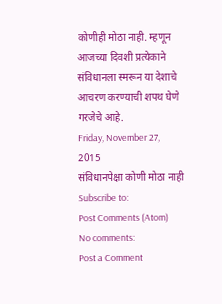कोणीही मोठा नाही. म्हणून आजच्या दिवशी प्रत्येकाने संविधानला स्मरून या देशाचे आचरण करण्याची शपथ घेणे गरजेचे आहे.
Friday, November 27, 2015
संविधानपेक्षा कोणी मोठा नाही
Subscribe to:
Post Comments (Atom)
No comments:
Post a Comment